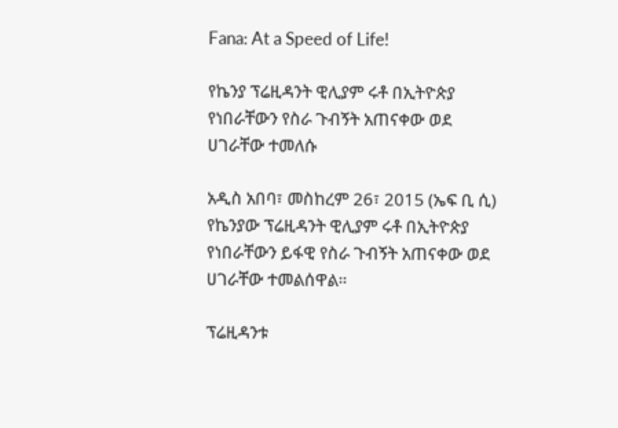Fana: At a Speed of Life!

የኬንያ ፕሬዚዳንት ዊሊያም ሩቶ በኢትዮጵያ የነበራቸውን የስራ ጉብኝት አጠናቀው ወደ ሀገራቸው ተመለሱ

አዲስ አበባ፣ መስከረም 26፣ 2015 (ኤፍ ቢ ሲ) የኬንያው ፕሬዚዳንት ዊሊያም ሩቶ በኢትዮጵያ የነበራቸውን ይፋዊ የስራ ጉብኝት አጠናቀው ወደ ሀገራቸው ተመልሰዋል።

ፕሬዚዳንቱ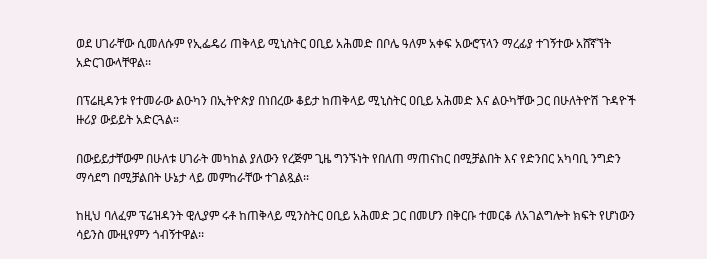ወደ ሀገራቸው ሲመለሱም የኢፌዴሪ ጠቅላይ ሚኒስትር ዐቢይ አሕመድ በቦሌ ዓለም አቀፍ አውሮፕላን ማረፊያ ተገኝተው አሸኛኘት አድርገውላቸዋል፡፡

በፕሬዚዳንቱ የተመራው ልዑካን በኢትዮጵያ በነበረው ቆይታ ከጠቅላይ ሚኒስትር ዐቢይ አሕመድ እና ልዑካቸው ጋር በሁለትዮሽ ጉዳዮች ዙሪያ ውይይት አድርጓል።

በውይይታቸውም በሁለቱ ሀገራት መካከል ያለውን የረጅም ጊዜ ግንኙነት የበለጠ ማጠናከር በሚቻልበት እና የድንበር አካባቢ ንግድን ማሳደግ በሚቻልበት ሁኔታ ላይ መምከራቸው ተገልጿል፡፡

ከዚህ ባለፈም ፕሬዝዳንት ዊሊያም ሩቶ ከጠቅላይ ሚንስትር ዐቢይ አሕመድ ጋር በመሆን በቅርቡ ተመርቆ ለአገልግሎት ክፍት የሆነውን ሳይንስ ሙዚየምን ጎብኝተዋል፡፡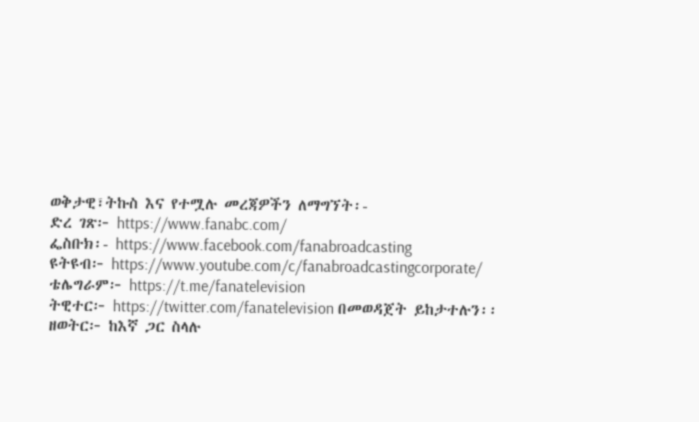ወቅታዊ፣ትኩስ እና የተሟሉ መረጃዎችን ለማግኘት፡-
ድረ ገጽ፦ https://www.fanabc.com/
ፌስቡክ፡- https://www.facebook.com/fanabroadcasting
ዩትዩብ፦ https://www.youtube.com/c/fanabroadcastingcorporate/
ቴሌግራም፦ https://t.me/fanatelevision
ትዊተር፦ https://twitter.com/fanatelevision በመወዳጀት ይከታተሉን፡፡
ዘወትር፦ ከእኛ ጋር ስላሉ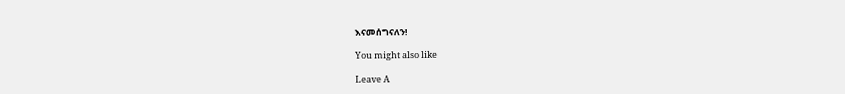እናመሰግናለን!

You might also like

Leave A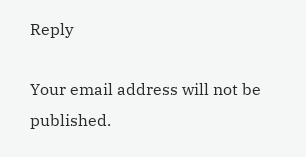Reply

Your email address will not be published.